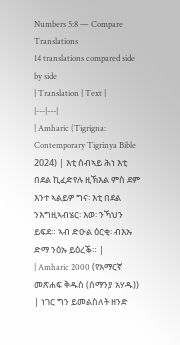Numbers 5:8 — Compare Translations
14 translations compared side by side
| Translation | Text |
|---|---|
| Amharic (Tigrigna: Contemporary Tigrinya Bible 2024) | እቲ ሰብኣይ ሕነ እቲ በደል ኪፈድየሉ ዚኽእል ምስ ደም እንተ ኣልይዎ ግና፡ እቲ በደል ንእግዚኣብሄር፡ እወ፡ ንኻህን ይፍደ። ኣብ ድዑል ዕርቂ፡ ብእኡ ድማ ንዕኡ ይዕረቕ። |
| Amharic 2000 (የአማርኛ መጽሐፍ ቅዱስ (ሰማንያ አሃዱ)) | ነገር ግን ይመልስለት ዘንድ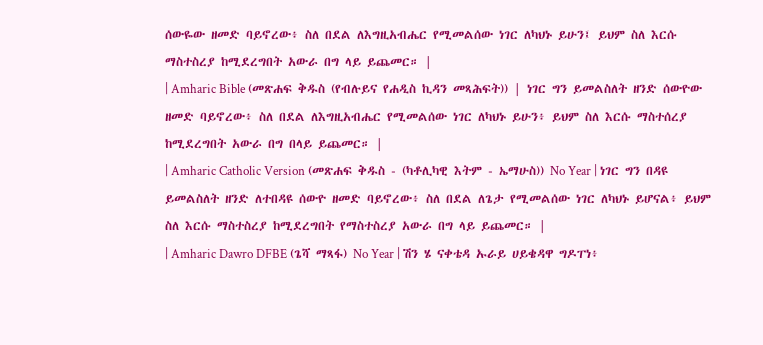ሰውዬው ዘመድ ባይኖረው፥ ስለ በደል ለእግዚአብሔር የሚመልሰው ነገር ለካህኑ ይሁን፤ ይህም ስለ እርሱ ማስተስረያ ከሚደረግበት አውራ በግ ላይ ይጨመር። |
| Amharic Bible (መጽሐፍ ቅዱስ (የብሉይና የሐዲስ ኪዳን መጻሕፍት)) | ነገር ግን ይመልስለት ዘንድ ሰውዮው ዘመድ ባይኖረው፥ ስለ በደል ለእግዚአብሔር የሚመልሰው ነገር ለካህኑ ይሁን፥ ይህም ስለ እርሱ ማስተሰረያ ከሚደረግበት አውራ በግ በላይ ይጨመር። |
| Amharic Catholic Version (መጽሐፍ ቅዱስ - (ካቶሊካዊ እትም - ኤማሁስ)) No Year | ነገር ግን በዳዩ ይመልስለት ዘንድ ለተበዳዩ ሰውዮ ዘመድ ባይኖረው፥ ስለ በደል ለጌታ የሚመልሰው ነገር ለካህኑ ይሆናል፥ ይህም ስለ እርሱ ማስተስረያ ከሚደረግበት የማስተስረያ አውራ በግ ላይ ይጨመር። |
| Amharic Dawro DFBE (ጌሻ ማጻፋ) No Year | ሽን ሄ ናቀቴዳ ኡራይ ሀይቄዳዋ ግዶፐነ፥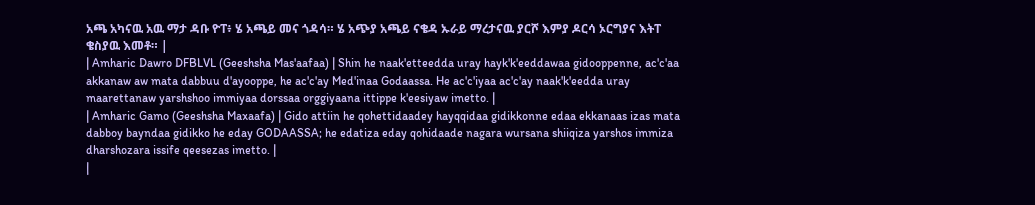አጫ አካናዉ አዉ ማታ ዳቡ ዮፐ፥ ሄ አጫይ መና ጎዳሳ። ሄ አጭያ አጫይ ናቄዳ ኡራይ ማረታናዉ ያርሾ እምያ ዶርሳ ኦርግያና እትፐ ቄስያዉ እመቶ። |
| Amharic Dawro DFBLVL (Geeshsha Mas'aafaa) | Shin he naak'etteedda uray hayk'k'eeddawaa gidooppenne, ac'c'aa akkanaw aw mata dabbuu d'ayooppe, he ac'c'ay Med'inaa Godaassa. He ac'c'iyaa ac'c'ay naak'k'eedda uray maarettanaw yarshshoo immiyaa dorssaa orggiyaana ittippe k'eesiyaw imetto. |
| Amharic Gamo (Geeshsha Maxaafa) | Gido attiin he qohettidaadey hayqqidaa gidikkonne edaa ekkanaas izas mata dabboy bayndaa gidikko he eday GODAASSA; he edatiza eday qohidaade nagara wursana shiiqiza yarshos immiza dharshozara issife qeesezas imetto. |
|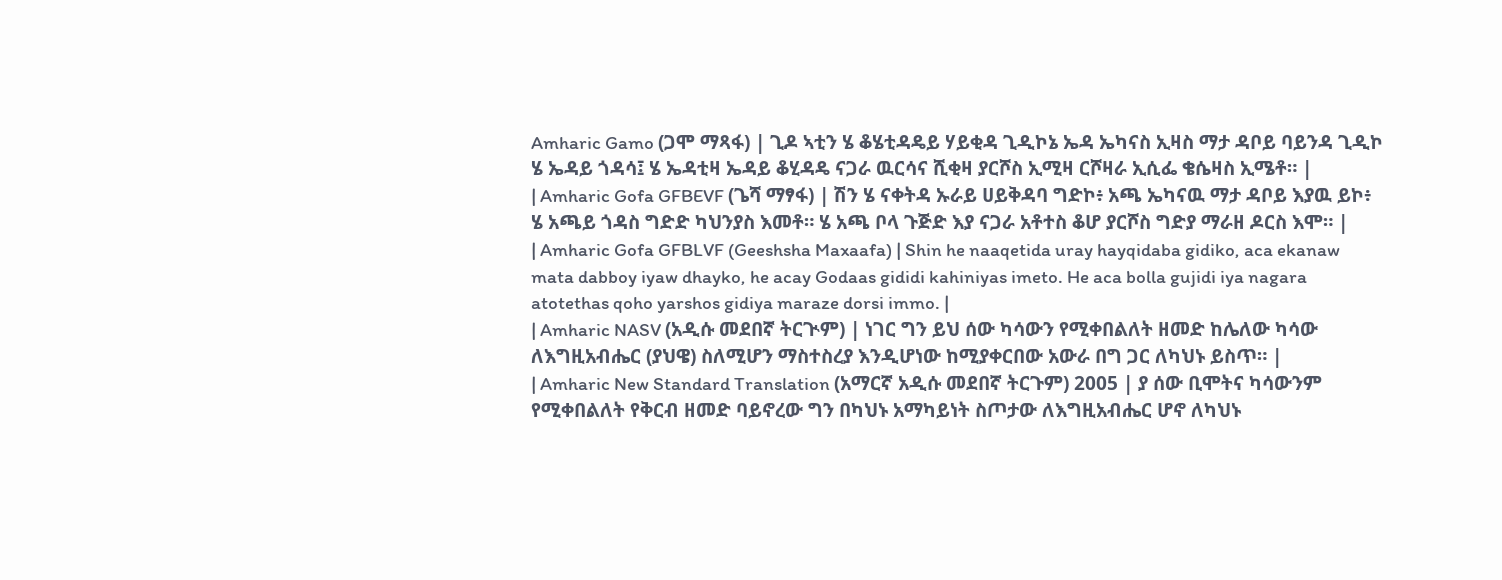Amharic Gamo (ጋሞ ማጻፋ) | ጊዶ ኣቲን ሄ ቆሄቲዳዴይ ሃይቂዳ ጊዲኮኔ ኤዳ ኤካናስ ኢዛስ ማታ ዳቦይ ባይንዳ ጊዲኮ ሄ ኤዳይ ጎዳሳ፤ ሄ ኤዳቲዛ ኤዳይ ቆሂዳዴ ናጋራ ዉርሳና ሺቂዛ ያርሾስ ኢሚዛ ርሾዛራ ኢሲፌ ቄሴዛስ ኢሜቶ። |
| Amharic Gofa GFBEVF (ጌሻ ማፃፋ) | ሽን ሄ ናቀትዳ ኡራይ ሀይቅዳባ ግድኮ፥ አጫ ኤካናዉ ማታ ዳቦይ እያዉ ይኮ፥ ሄ አጫይ ጎዳስ ግድድ ካህንያስ እመቶ። ሄ አጫ ቦላ ጉጅድ እያ ናጋራ አቶተስ ቆሆ ያርሾስ ግድያ ማራዘ ዶርስ እሞ። |
| Amharic Gofa GFBLVF (Geeshsha Maxaafa) | Shin he naaqetida uray hayqidaba gidiko, aca ekanaw mata dabboy iyaw dhayko, he acay Godaas gididi kahiniyas imeto. He aca bolla gujidi iya nagara atotethas qoho yarshos gidiya maraze dorsi immo. |
| Amharic NASV (አዲሱ መደበኛ ትርጒም) | ነገር ግን ይህ ሰው ካሳውን የሚቀበልለት ዘመድ ከሌለው ካሳው ለእግዚአብሔር (ያህዌ) ስለሚሆን ማስተስረያ እንዲሆነው ከሚያቀርበው አውራ በግ ጋር ለካህኑ ይስጥ። |
| Amharic New Standard Translation (አማርኛ አዲሱ መደበኛ ትርጉም) 2005 | ያ ሰው ቢሞትና ካሳውንም የሚቀበልለት የቅርብ ዘመድ ባይኖረው ግን በካህኑ አማካይነት ስጦታው ለእግዚአብሔር ሆኖ ለካህኑ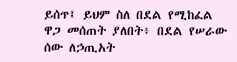ይሰጥ፤ ይህም ስለ በደል የሚከፈል ዋጋ መሰጠት ያለበት፥ በደል የሠራው ሰው ለኃጢአት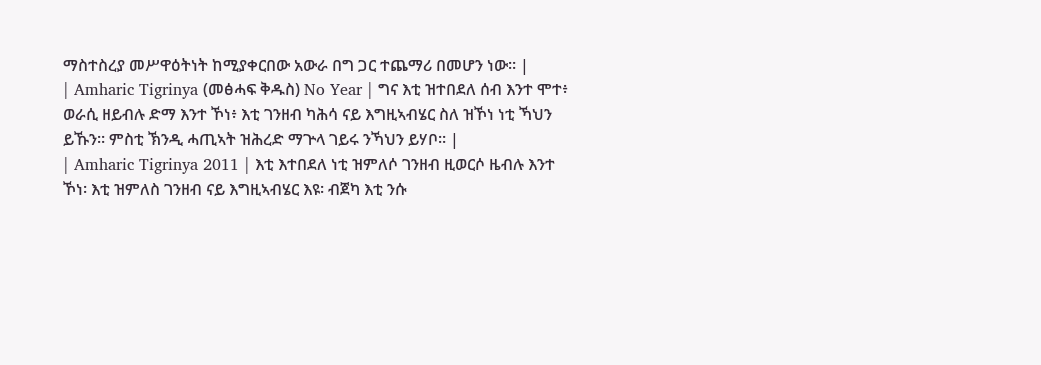ማስተስረያ መሥዋዕትነት ከሚያቀርበው አውራ በግ ጋር ተጨማሪ በመሆን ነው። |
| Amharic Tigrinya (መፅሓፍ ቅዱስ) No Year | ግና እቲ ዝተበደለ ሰብ እንተ ሞተ፥ ወራሲ ዘይብሉ ድማ እንተ ኾነ፥ እቲ ገንዘብ ካሕሳ ናይ እግዚኣብሄር ስለ ዝኾነ ነቲ ኻህን ይኹን። ምስቲ ኽንዲ ሓጢኣት ዝሕረድ ማጕላ ገይሩ ንኻህን ይሃቦ። |
| Amharic Tigrinya 2011 | እቲ እተበደለ ነቲ ዝምለሶ ገንዘብ ዚወርሶ ዜብሉ እንተ ኾነ፡ እቲ ዝምለስ ገንዘብ ናይ እግዚኣብሄር እዩ፡ ብጀካ እቲ ንሱ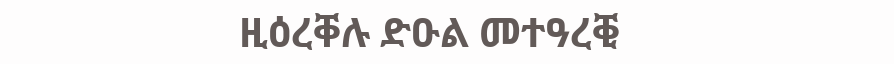ዚዕረቐሉ ድዑል መተዓረቒ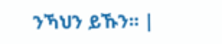ንኻህን ይኹን። |